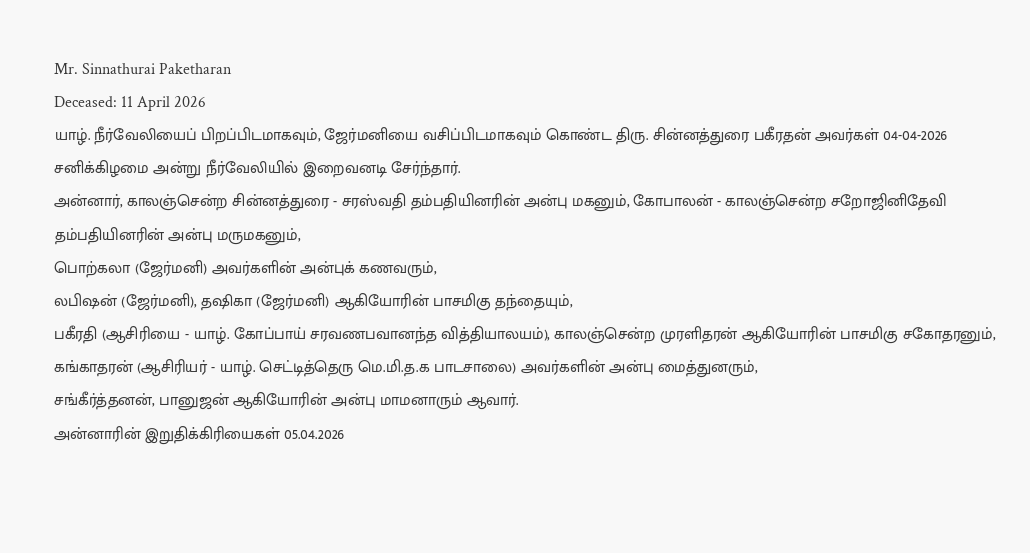Mr. Sinnathurai Paketharan
Deceased: 11 April 2026
யாழ். நீர்வேலியைப் பிறப்பிடமாகவும், ஜேர்மனியை வசிப்பிடமாகவும் கொண்ட திரு. சின்னத்துரை பகீரதன் அவர்கள் 04-04-2026 சனிக்கிழமை அன்று நீர்வேலியில் இறைவனடி சேர்ந்தார்.
அன்னார், காலஞ்சென்ற சின்னத்துரை - சரஸ்வதி தம்பதியினரின் அன்பு மகனும், கோபாலன் - காலஞ்சென்ற சறோஜினிதேவி தம்பதியினரின் அன்பு மருமகனும்,
பொற்கலா (ஜேர்மனி) அவர்களின் அன்புக் கணவரும்,
லபிஷன் (ஜேர்மனி), தஷிகா (ஜேர்மனி) ஆகியோரின் பாசமிகு தந்தையும்,
பகீரதி (ஆசிரியை - யாழ். கோப்பாய் சரவணபவானந்த வித்தியாலயம்), காலஞ்சென்ற முரளிதரன் ஆகியோரின் பாசமிகு சகோதரனும்,
கங்காதரன் (ஆசிரியர் - யாழ். செட்டித்தெரு மெ.மி.த.க பாடசாலை) அவர்களின் அன்பு மைத்துனரும்,
சங்கீர்த்தனன், பானுஜன் ஆகியோரின் அன்பு மாமனாரும் ஆவார்.
அன்னாரின் இறுதிக்கிரியைகள் 05.04.2026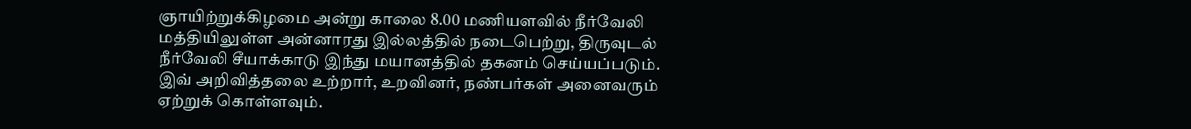ஞாயிற்றுக்கிழமை அன்று காலை 8.00 மணியளவில் நீர்வேலி மத்தியிலுள்ள அன்னாரது இல்லத்தில் நடைபெற்று, திருவுடல் நீர்வேலி சீயாக்காடு இந்து மயானத்தில் தகனம் செய்யப்படும்.
இவ் அறிவித்தலை உற்றார், உறவினர், நண்பர்கள் அனைவரும் ஏற்றுக் கொள்ளவும்.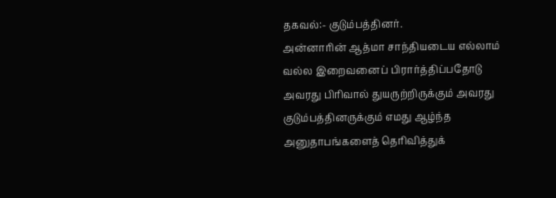தகவல்:- குடும்பத்தினர்.
அன்னாரின் ஆத்மா சாந்தியடைய எல்லாம் வல்ல இறைவனைப் பிரார்த்திப்பதோடு அவரது பிரிவால் துயருற்றிருக்கும் அவரது குடும்பத்தினருக்கும் எமது ஆழ்ந்த அனுதாபங்களைத் தெரிவித்துக்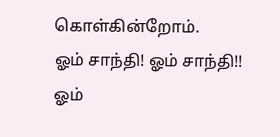கொள்கின்றோம்.
ஓம் சாந்தி! ஓம் சாந்தி!! ஓம்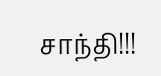சாந்தி!!!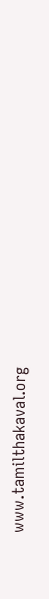www.tamilthakaval.org